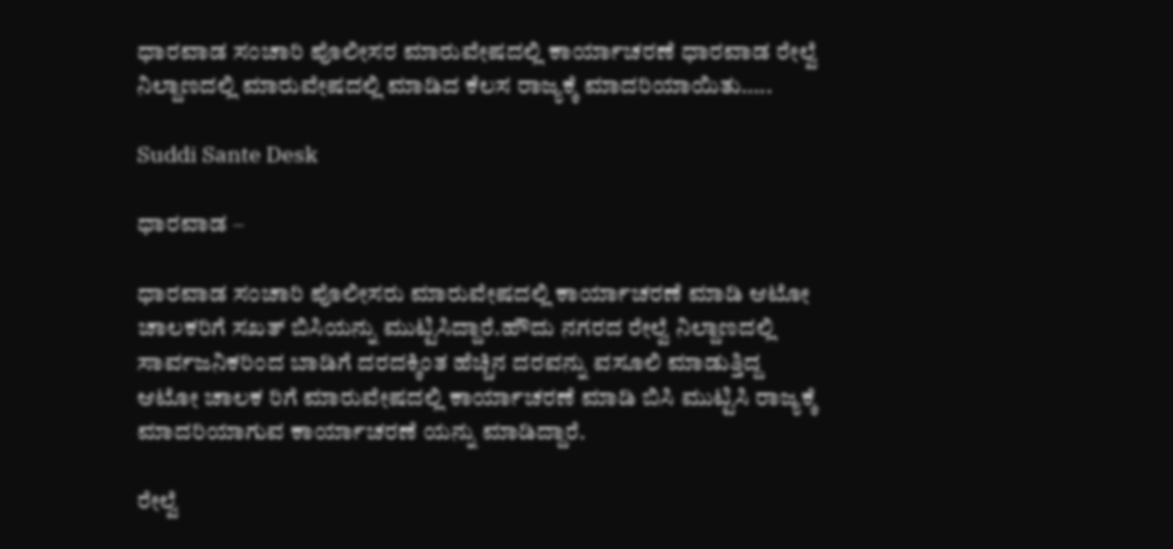ಧಾರವಾಡ ಸಂಚಾರಿ ಪೊಲೀಸರ ಮಾರುವೇಷದಲ್ಲಿ ಕಾರ್ಯಾಚರಣೆ ಧಾರವಾಡ ರೇಲ್ವೆ ನಿಲ್ದಾಣದಲ್ಲಿ ಮಾರುವೇಷದಲ್ಲಿ ಮಾಡಿದ ಕೆಲಸ ರಾಜ್ಯಕ್ಕೆ ಮಾದರಿಯಾಯಿತು…..

Suddi Sante Desk

ಧಾರವಾಡ –

ಧಾರವಾಡ ಸಂಚಾರಿ ಪೊಲೀಸರು ಮಾರುವೇಷದಲ್ಲಿ ಕಾರ್ಯಾಚರಣೆ ಮಾಡಿ ಆಟೋ ಚಾಲಕರಿಗೆ ಸಖತ್ ಬಿಸಿಯನ್ನು ಮುಟ್ಟಿಸಿದ್ದಾರೆ.ಹೌದು ನಗರದ ರೇಲ್ವೆ ನಿಲ್ದಾಣದಲ್ಲಿ ಸಾರ್ವಜನಿಕರಿಂದ ಬಾಡಿಗೆ ದರದಕ್ಕಿಂತ ಹೆಚ್ಚಿನ ದರವನ್ನು ವಸೂಲಿ ಮಾಡುತ್ತಿದ್ದ ಆಟೋ ಚಾಲಕ ರಿಗೆ ಮಾರುವೇಷದಲ್ಲಿ ಕಾರ್ಯಾಚರಣೆ ಮಾಡಿ ಬಿಸಿ ಮುಟ್ಟಿಸಿ ರಾಜ್ಯಕ್ಕೆ ಮಾದರಿಯಾಗುವ ಕಾರ್ಯಾಚರಣೆ ಯನ್ನು ಮಾಡಿದ್ದಾರೆ.

ರೇಲ್ವೆ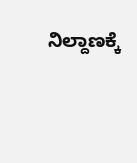ನಿಲ್ದಾಣಕ್ಕೆ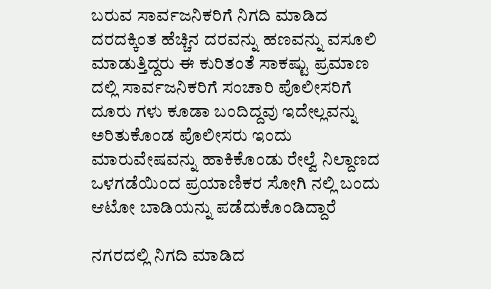ಬರುವ ಸಾರ್ವಜನಿಕರಿಗೆ ನಿಗದಿ ಮಾಡಿದ ದರದಕ್ಕಿಂತ ಹೆಚ್ಚಿನ ದರವನ್ನು ಹಣವನ್ನು ವಸೂಲಿ ಮಾಡುತ್ತಿದ್ದರು ಈ ಕುರಿತಂತೆ ಸಾಕಷ್ಟು ಪ್ರಮಾಣ ದಲ್ಲಿ ಸಾರ್ವಜನಿಕರಿಗೆ ಸಂಚಾರಿ ಪೊಲೀಸರಿಗೆ ದೂರು ಗಳು ಕೂಡಾ ಬಂದಿದ್ದವು ಇದೇಲ್ಲವನ್ನು ಅರಿತುಕೊಂಡ ಪೊಲೀಸರು ಇಂದು ಮಾರುವೇಷವನ್ನು ಹಾಕಿಕೊಂಡು ರೇಲ್ವೆ ನಿಲ್ದಾಣದ ಒಳಗಡೆಯಿಂದ ಪ್ರಯಾಣಿಕರ ಸೋಗಿ ನಲ್ಲಿ ಬಂದು ಆಟೋ ಬಾಡಿಯನ್ನು ಪಡೆದುಕೊಂಡಿದ್ದಾರೆ

ನಗರದಲ್ಲಿ ನಿಗದಿ ಮಾಡಿದ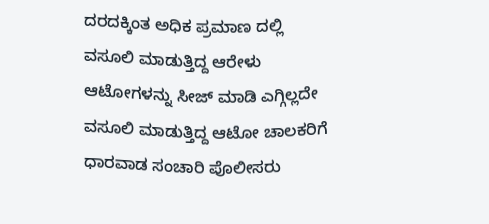ದರದಕ್ಕಿಂತ ಅಧಿಕ ಪ್ರಮಾಣ ದಲ್ಲಿ ವಸೂಲಿ ಮಾಡುತ್ತಿದ್ದ ಆರೇಳು ಆಟೋಗಳನ್ನು ಸೀಜ್ ಮಾಡಿ ಎಗ್ಗಿಲ್ಲದೇ ವಸೂಲಿ ಮಾಡುತ್ತಿದ್ದ ಆಟೋ ಚಾಲಕರಿಗೆ ಧಾರವಾಡ ಸಂಚಾರಿ ಪೊಲೀಸರು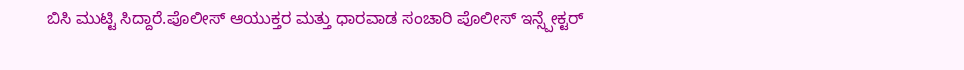ಬಿಸಿ ಮುಟ್ಟಿ ಸಿದ್ದಾರೆ.ಪೊಲೀಸ್ ಆಯುಕ್ತರ ಮತ್ತು ಧಾರವಾಡ ಸಂಚಾರಿ ಪೊಲೀಸ್ ಇನ್ಸ್ಪೇಕ್ಟರ್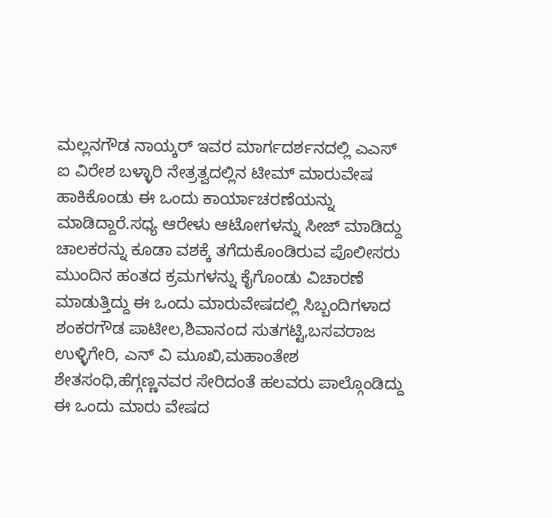ಮಲ್ಲನಗೌಡ ನಾಯ್ಕರ್ ಇವರ ಮಾರ್ಗದರ್ಶನದಲ್ಲಿ ಎಎಸ್ ಐ ವಿರೇಶ ಬಳ್ಳಾರಿ ನೇತ್ರತ್ವದಲ್ಲಿನ ಟೀಮ್ ಮಾರುವೇಷ ಹಾಕಿಕೊಂಡು ಈ ಒಂದು ಕಾರ್ಯಾಚರಣೆಯನ್ನು ಮಾಡಿದ್ದಾರೆ.ಸಧ್ಯ ಆರೇಳು ಆಟೋಗಳನ್ನು ಸೀಜ್ ಮಾಡಿದ್ದು ಚಾಲಕರನ್ನು ಕೂಡಾ ವಶಕ್ಕೆ ತಗೆದುಕೊಂಡಿರುವ ಪೊಲೀಸರು ಮುಂದಿನ ಹಂತದ ಕ್ರಮಗಳನ್ನು ಕೈಗೊಂಡು ವಿಚಾರಣೆ ಮಾಡುತ್ತಿದ್ದು ಈ ಒಂದು ಮಾರುವೇಷದಲ್ಲಿ ಸಿಬ್ಬಂದಿಗಳಾದ ಶಂಕರಗೌಡ ಪಾಟೀಲ,ಶಿವಾನಂದ ಸುತಗಟ್ಟಿ,ಬಸವರಾಜ ಉಳ್ಳಿಗೇರಿ, ಎನ್ ವಿ ಮೂಖಿ,ಮಹಾಂತೇಶ ಶೇತಸಂಧಿ,ಹೆಗ್ಗಣ್ಣನವರ ಸೇರಿದಂತೆ ಹಲವರು ಪಾಲ್ಗೊಂಡಿದ್ದು ಈ ಒಂದು ಮಾರು ವೇಷದ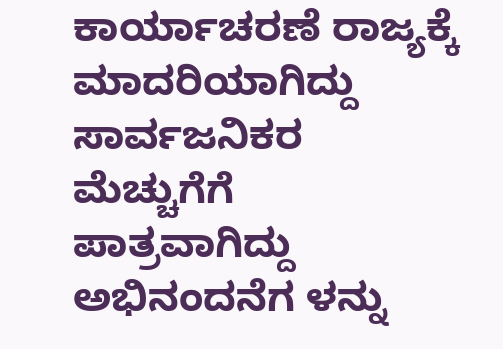ಕಾರ್ಯಾಚರಣೆ ರಾಜ್ಯಕ್ಕೆ ಮಾದರಿಯಾಗಿದ್ದು ಸಾರ್ವಜನಿಕರ ಮೆಚ್ಚುಗೆಗೆ ಪಾತ್ರವಾಗಿದ್ದು ಅಭಿನಂದನೆಗ ಳನ್ನು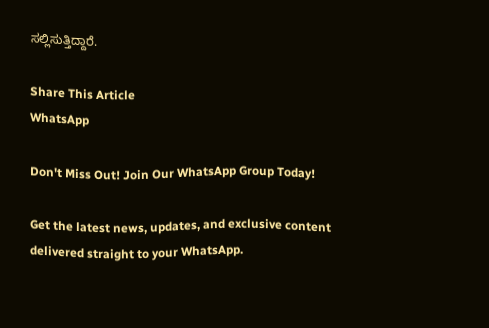ಸಲ್ಲಿಸುತ್ತಿದ್ದಾರೆ.

Share This Article
WhatsApp

Don't Miss Out! Join Our WhatsApp Group Today!

Get the latest news, updates, and exclusive content delivered straight to your WhatsApp.